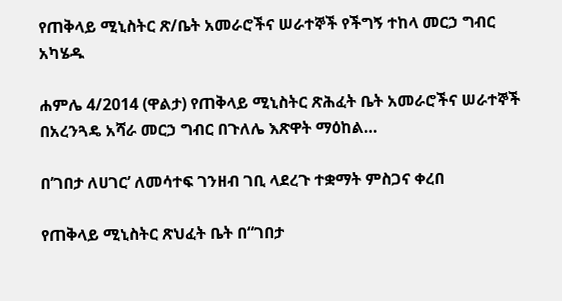የጠቅላይ ሚኒስትር ጽ/ቤት አመራሮችና ሠራተኞች የችግኝ ተከላ መርኃ ግብር አካሄዱ

ሐምሌ 4/2014 (ዋልታ) የጠቅላይ ሚኒስትር ጽሕፈት ቤት አመራሮችና ሠራተኞች በአረንጓዴ አሻራ መርኃ ግብር በጉለሌ እጽዋት ማዕከል…

በ’ገበታ ለሀገር’ ለመሳተፍ ገንዘብ ገቢ ላደረጉ ተቋማት ምስጋና ቀረበ

የጠቅላይ ሚኒስትር ጽህፈት ቤት በ“ገበታ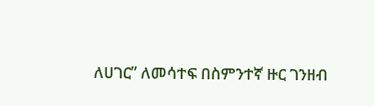ለሀገር” ለመሳተፍ በስምንተኛ ዙር ገንዘብ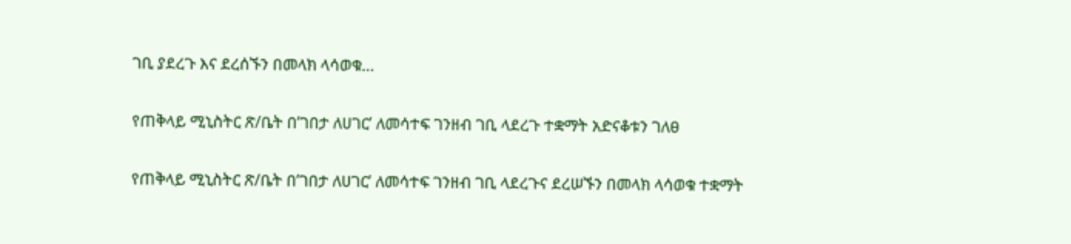ገቢ ያደረጉ እና ደረሰኙን በመላክ ላሳወቁ…

የጠቅላይ ሚኒስትር ጽ/ቤት በ’ገበታ ለሀገር’ ለመሳተፍ ገንዘብ ገቢ ላደረጉ ተቋማት አድናቆቱን ገለፀ

የጠቅላይ ሚኒስትር ጽ/ቤት በ’ገበታ ለሀገር’ ለመሳተፍ ገንዘብ ገቢ ላደረጉና ደረሠኙን በመላክ ላሳወቁ ተቋማት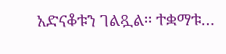አድናቆቱን ገልጿል፡፡ ተቋማቱ…